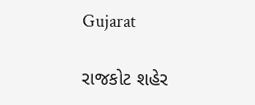Gujarat

રાજકોટ શહેર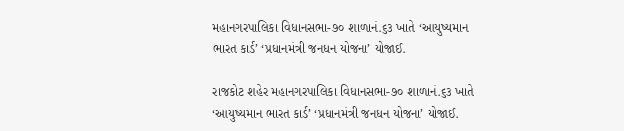મહાનગરપાલિકા વિધાનસભા-૭૦ શાળાનં.૬૩ ખાતે ‘આયુષ્યમાન ભારત કાર્ડ’ ‘પ્રધાનમંત્રી જનધન યોજના’ યોજાઈ.

રાજકોટ શહેર મહાનગરપાલિકા વિધાનસભા-૭૦ શાળાનં.૬૩ ખાતે ‘આયુષ્યમાન ભારત કાર્ડ’ ‘પ્રધાનમંત્રી જનધન યોજના’ યોજાઈ.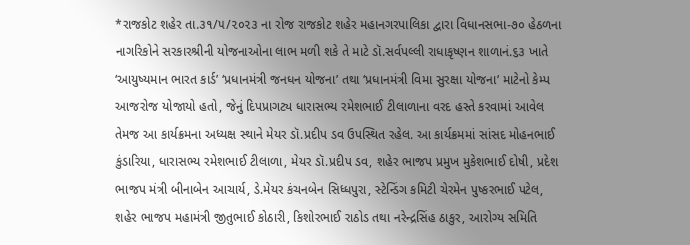*રાજકોટ શહેર તા.૩૧/૫/૨૦૨૩ ના રોજ રાજકોટ શહેર મહાનગરપાલિકા દ્વારા વિધાનસભા-૭૦ હેઠળના નાગરિકોને સરકારશ્રીની યોજનાઓના લાભ મળી શકે તે માટે ડૉ.સર્વપલ્લી રાધાકૃષ્ણન શાળાનં.૬૩ ખાતે ‘આયુષ્યમાન ભારત કાર્ડ’ ‘પ્રધાનમંત્રી જનધન યોજના’ તથા ‘પ્રધાનમંત્રી વિમા સુરક્ષા યોજના’ માટેનો કેમ્પ આજરોજ યોજાયો હતો, જેનું દિપપ્રાગટ્ય ધારાસભ્ય રમેશભાઈ ટીલાળાના વરદ હસ્તે કરવામાં આવેલ તેમજ આ કાર્યક્રમના અધ્યક્ષ સ્થાને મેયર ડૉ.પ્રદીપ ડવ ઉપસ્થિત રહેલ. આ કાર્યક્રમમાં સાંસદ મોહનભાઈ કુંડારિયા, ધારાસભ્ય રમેશભાઈ ટીલાળા, મેયર ડૉ.પ્રદીપ ડવ, શહેર ભાજપ પ્રમુખ મુકેશભાઈ દોષી, પ્રદેશ ભાજપ મંત્રી બીનાબેન આચાર્ય, ડે.મેયર કંચનબેન સિધ્ધપુરા, સ્ટેન્ડિંગ કમિટી ચેરમેન પુષ્કરભાઈ પટેલ, શહેર ભાજપ મહામંત્રી જીતુભાઈ કોઠારી, કિશોરભાઈ રાઠોડ તથા નરેન્દ્રસિંહ ઠાકુર, આરોગ્ય સમિતિ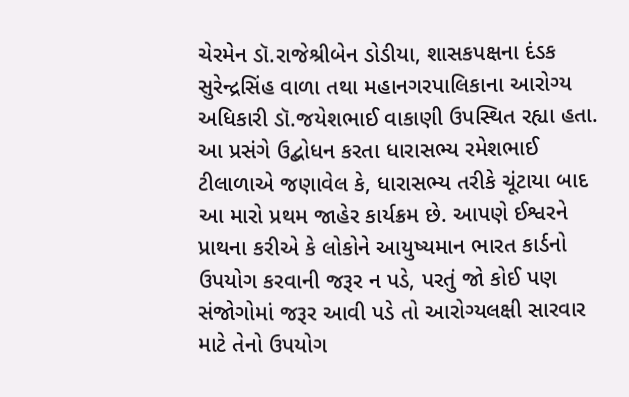ચેરમેન ડૉ.રાજેશ્રીબેન ડોડીયા, શાસકપક્ષના દંડક સુરેન્દ્રસિંહ વાળા તથા મહાનગરપાલિકાના આરોગ્ય અધિકારી ડૉ.જયેશભાઈ વાકાણી ઉપસ્થિત રહ્યા હતા. આ પ્રસંગે ઉદ્બોધન કરતા ધારાસભ્ય રમેશભાઈ ટીલાળાએ જણાવેલ કે, ધારાસભ્ય તરીકે ચૂંટાયા બાદ આ મારો પ્રથમ જાહેર કાર્યક્રમ છે. આપણે ઈશ્વરને પ્રાથના કરીએ કે લોકોને આયુષ્યમાન ભારત કાર્ડનો ઉપયોગ કરવાની જરૂર ન પડે, પરતું જો કોઈ પણ સંજોગોમાં જરૂર આવી પડે તો આરોગ્યલક્ષી સારવાર માટે તેનો ઉપયોગ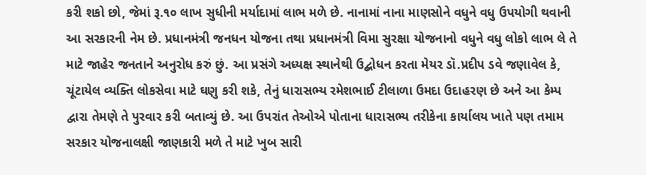કરી શકો છો, જેમાં રૂ.૧૦ લાખ સુધીની મર્યાદામાં લાભ મળે છે. નાનામાં નાના માણસોને વધુને વધુ ઉપયોગી થવાની આ સરકારની નેમ છે. પ્રધાનમંત્રી જનધન યોજના તથા પ્રધાનમંત્રી વિમા સુરક્ષા યોજનાનો વધુને વધુ લોકો લાભ લે તે માટે જાહેર જનતાને અનુરોધ કરું છું. આ પ્રસંગે અધ્યક્ષ સ્થાનેથી ઉદ્બોધન કરતા મેયર ડૉ.પ્રદીપ ડવે જણાવેલ કે, ચૂંટાયેલ વ્યક્તિ લોકસેવા માટે ઘણુ કરી શકે, તેનું ધારાસભ્ય રમેશભાઈ ટીલાળા ઉમદા ઉદાહરણ છે અને આ કેમ્પ દ્વારા તેમણે તે પુરવાર કરી બતાવ્યું છે. આ ઉપરાંત તેઓએ પોતાના ધારાસભ્ય તરીકેના કાર્યાલય ખાતે પણ તમામ સરકાર યોજનાલક્ષી જાણકારી મળે તે માટે ખુબ સારી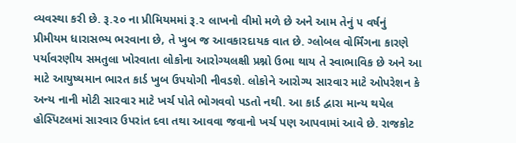વ્યવસ્થા કરી છે. રૂ.૨૦ ના પ્રીમિયમમાં રૂ.૨ લાખનો વીમો મળે છે અને આમ તેનું ૫ વર્ષનું પ્રીમીયમ ધારાસભ્ય ભરવાના છે, તે ખુબ જ આવકારદાયક વાત છે. ગ્લોબલ વોર્મિંગના કારણે પર્યાવરણીય સમતુલા ખોરવાતા લોકોના આરોગ્યલક્ષી પ્રશ્નો ઉભા થાય તે સ્વાભાવિક છે અને આ માટે આયુષ્યમાન ભારત કાર્ડ ખુબ ઉપયોગી નીવડશે. લોકોને આરોગ્ય સારવાર માટે ઓપરેશન કે અન્ય નાની મોટી સારવાર માટે ખર્ચ પોતે ભોગવવો પડતો નથી. આ કાર્ડ દ્વારા માન્ય થયેલ હોસ્પિટલમાં સારવાર ઉપરાંત દવા તથા આવવા જવાનો ખર્ચ પણ આપવામાં આવે છે. રાજકોટ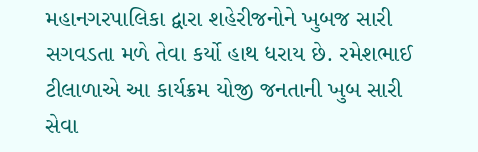મહાનગરપાલિકા દ્વારા શહેરીજનોને ખુબજ સારી સગવડતા મળે તેવા કર્યો હાથ ધરાય છે. રમેશભાઈ ટીલાળાએ આ કાર્યક્રમ યોજી જનતાની ખુબ સારી સેવા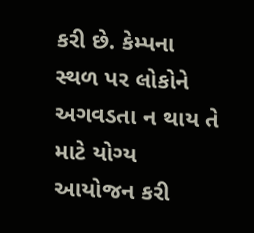કરી છે. કેમ્પના સ્થળ પર લોકોને અગવડતા ન થાય તે માટે યોગ્ય આયોજન કરી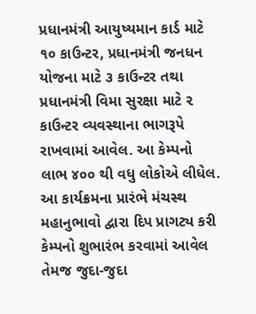પ્રધાનમંત્રી આયુષ્યમાન કાર્ડ માટે ૧૦ કાઉન્ટર, પ્રધાનમંત્રી જનધન યોજના માટે ૩ કાઉન્ટર તથા પ્રધાનમંત્રી વિમા સુરક્ષા માટે ૨ કાઉન્ટર વ્યવસ્થાના ભાગરૂપે રાખવામાં આવેલ. આ કેમ્પનો લાભ ૪૦૦ થી વધુ લોકોએ લીધેલ. આ કાર્યક્રમના પ્રારંભે મંચસ્થ મહાનુભાવો દ્વારા દિપ પ્રાગટ્ય કરી કેમ્પનો શુભારંભ કરવામાં આવેલ તેમજ જુદા-જુદા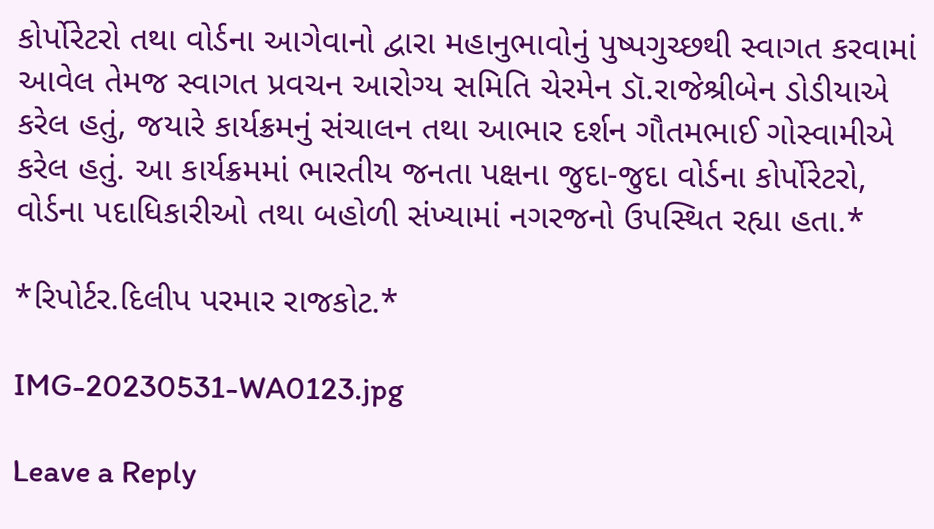કોર્પોરેટરો તથા વોર્ડના આગેવાનો દ્વારા મહાનુભાવોનું પુષ્પગુચ્છથી સ્વાગત કરવામાં આવેલ તેમજ સ્વાગત પ્રવચન આરોગ્ય સમિતિ ચેરમેન ડૉ.રાજેશ્રીબેન ડોડીયાએ કરેલ હતું, જયારે કાર્યક્રમનું સંચાલન તથા આભાર દર્શન ગૌતમભાઈ ગોસ્વામીએ કરેલ હતું. આ કાર્યક્રમમાં ભારતીય જનતા પક્ષના જુદા-જુદા વોર્ડના કોર્પોરેટરો, વોર્ડના પદાધિકારીઓ તથા બહોળી સંખ્યામાં નગરજનો ઉપસ્થિત રહ્યા હતા.*

*રિપોર્ટર.દિલીપ પરમાર રાજકોટ.*

IMG-20230531-WA0123.jpg

Leave a Reply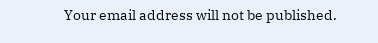Your email address will not be published.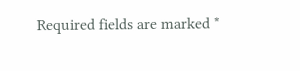Required fields are marked *